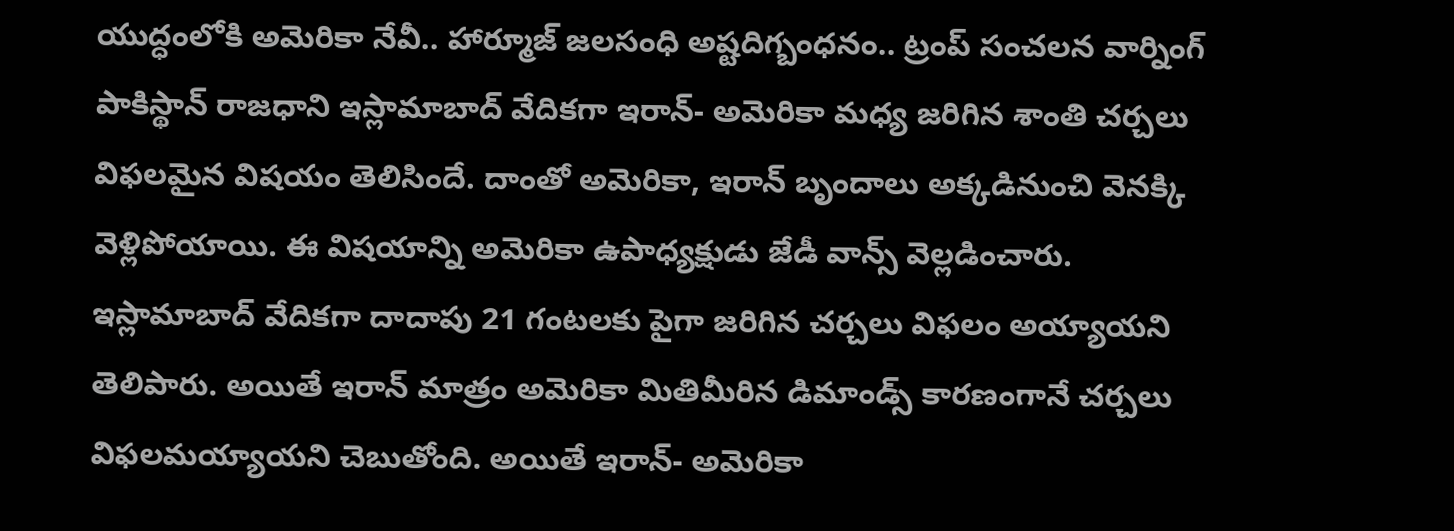యుద్ధంలోకి అమెరికా నేవీ.. హార్మూజ్ జలసంధి అష్టదిగ్బంధనం.. ట్రంప్ సంచలన వార్నింగ్
పాకిస్థాన్ రాజధాని ఇస్లామాబాద్ వేదికగా ఇరాన్- అమెరికా మధ్య జరిగిన శాంతి చర్చలు విఫలమైన విషయం తెలిసిందే. దాంతో అమెరికా, ఇరాన్ బృందాలు అక్కడినుంచి వెనక్కి వెళ్లిపోయాయి. ఈ విషయాన్ని అమెరికా ఉపాధ్యక్షుడు జేడీ వాన్స్ వెల్లడించారు. ఇస్లామాబాద్ వేదికగా దాదాపు 21 గంటలకు పైగా జరిగిన చర్చలు విఫలం అయ్యాయని తెలిపారు. అయితే ఇరాన్ మాత్రం అమెరికా మితిమీరిన డిమాండ్స్ కారణంగానే చర్చలు విఫలమయ్యాయని చెబుతోంది. అయితే ఇరాన్- అమెరికా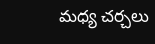మధ్య చర్చలు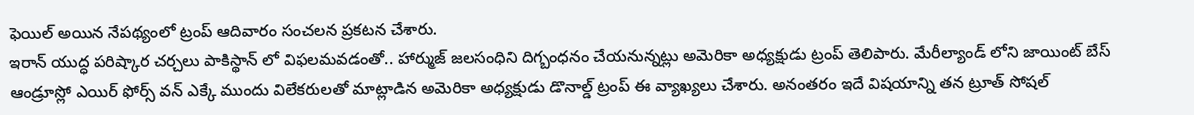ఫెయిల్ అయిన నేపథ్యంలో ట్రంప్ ఆదివారం సంచలన ప్రకటన చేశారు.
ఇరాన్ యుద్ధ పరిష్కార చర్చలు పాకిస్థాన్ లో విఫలమవడంతో.. హార్ముజ్ జలసంధిని దిగ్బంధనం చేయనున్నట్లు అమెరికా అధ్యక్షుడు ట్రంప్ తెలిపారు. మేరీల్యాండ్ లోని జాయింట్ బేస్ ఆండ్రూస్లో ఎయిర్ ఫోర్స్ వన్ ఎక్కే ముందు విలేకరులతో మాట్లాడిన అమెరికా అధ్యక్షుడు డొనాల్డ్ ట్రంప్ ఈ వ్యాఖ్యలు చేశారు. అనంతరం ఇదే విషయాన్ని తన ట్రూత్ సోషల్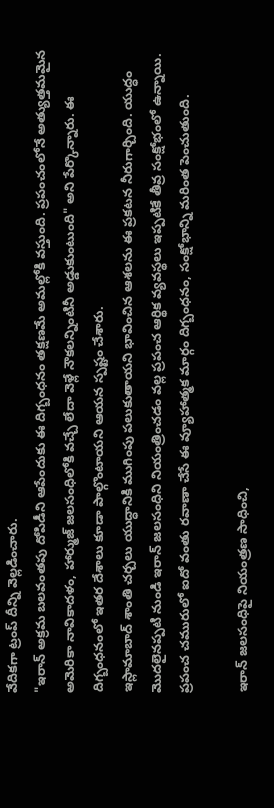వేదికగా ట్రంప్ దీన్ని వెల్లడించారు.
"ఇరాన్ అక్రమ బలవంతపు దోపిడీని ఆపేందుకు ఈ దిగ్బంధనం తక్షణమే అమల్లోకి వస్తుంది. ప్రపంచంలోనే అత్యుత్తమమైన అమెరికా నావికాదళం, హార్ముజ్ జలసంధిలోకి వచ్చే లేదా వెళ్లే నౌకలన్నింటినీ అడ్డుకుంటుంది" అని పేర్కొన్నారు. ఈ దిగ్బంధనంలో ఇతర దేశాలు కూడా పాల్గొంటాయని ఆయన స్పష్టం చేశారు.
ఇస్లామాబాద్ శాంతి చర్చలు యుద్ధానికి ముగింపు పలుకుతాయని భావించిన ఆశలను ఈ ప్రకటన నీరుగార్చింది. యుద్ధం మొదలైనప్పటి నుండి ఇరాన్ జలసంధిని నియంత్రించడం వల్ల ప్రపంచ ఆర్థిక వ్యవస్థలు ఇప్పటికే తీవ్ర సంక్షోభంలో ఉన్నాయి. ప్రపంచ చమురులో ఐదో వంతు రవాణా చేసే ఈ వ్యూహాత్మక మార్గం దిగ్బంధనం, సంక్షోభాన్ని మరింత పెంచుతుంది.

ఇరాన్ జలసంధిపై నియంత్రణ సాధించి,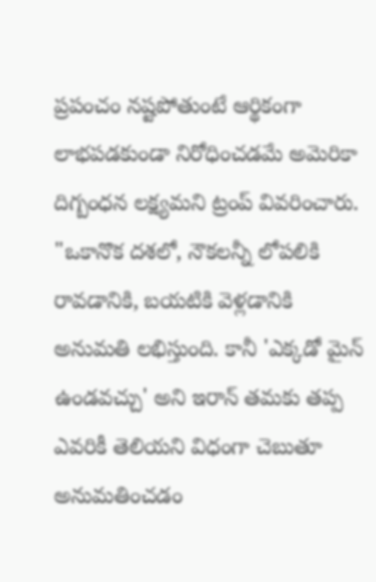ప్రపంచం నష్టపోతుంటే ఆర్థికంగా లాభపడకుండా నిరోధించడమే అమెరికా దిగ్బంధన లక్ష్యమని ట్రంప్ వివరించారు. "ఒకానొక దశలో, నౌకలన్నీ లోపలికి రావడానికి, బయటికి వెళ్లడానికి అనుమతి లభిస్తుంది. కానీ 'ఎక్కడో మైన్ ఉండవచ్చు' అని ఇరాన్ తమకు తప్ప ఎవరికీ తెలియని విధంగా చెబుతూ అనుమతించడం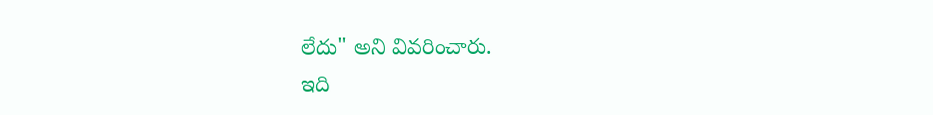లేదు" అని వివరించారు.
ఇది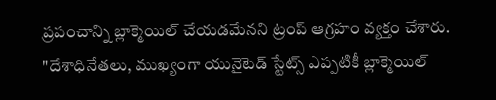ప్రపంచాన్ని బ్లాక్మెయిల్ చేయడమేనని ట్రంప్ ఆగ్రహం వ్యక్తం చేశారు. "దేశాధినేతలు, ముఖ్యంగా యునైటెడ్ స్టేట్స్ ఎప్పటికీ బ్లాక్మెయిల్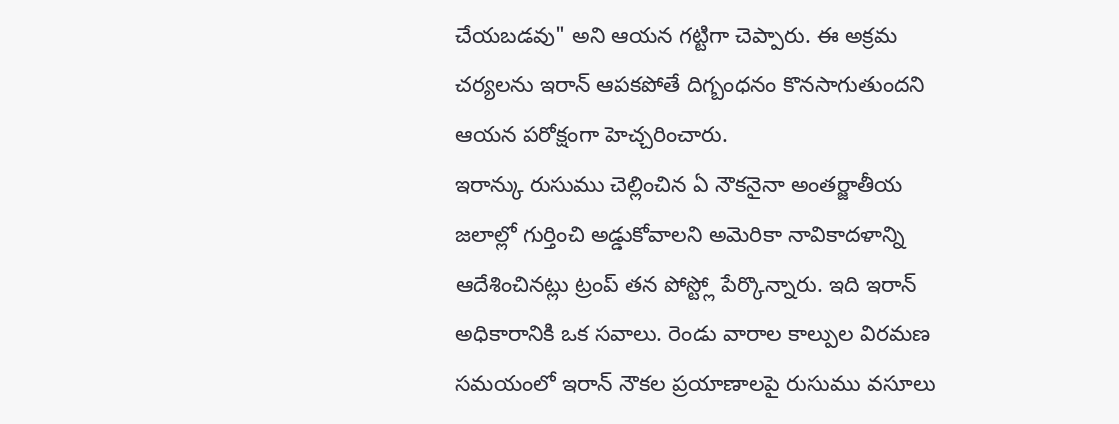చేయబడవు" అని ఆయన గట్టిగా చెప్పారు. ఈ అక్రమ చర్యలను ఇరాన్ ఆపకపోతే దిగ్బంధనం కొనసాగుతుందని ఆయన పరోక్షంగా హెచ్చరించారు.
ఇరాన్కు రుసుము చెల్లించిన ఏ నౌకనైనా అంతర్జాతీయ జలాల్లో గుర్తించి అడ్డుకోవాలని అమెరికా నావికాదళాన్ని ఆదేశించినట్లు ట్రంప్ తన పోస్ట్లో పేర్కొన్నారు. ఇది ఇరాన్ అధికారానికి ఒక సవాలు. రెండు వారాల కాల్పుల విరమణ సమయంలో ఇరాన్ నౌకల ప్రయాణాలపై రుసుము వసూలు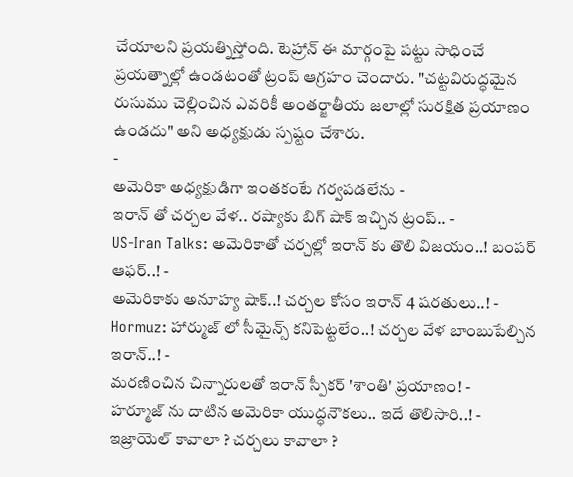చేయాలని ప్రయత్నిస్తోంది. టెహ్రాన్ ఈ మార్గంపై పట్టు సాధించే ప్రయత్నాల్లో ఉండటంతో ట్రంప్ ఆగ్రహం చెందారు. "చట్టవిరుద్ధమైన రుసుము చెల్లించిన ఎవరికీ అంతర్జాతీయ జలాల్లో సురక్షిత ప్రయాణం ఉండదు" అని అధ్యక్షుడు స్పష్టం చేశారు.
-
అమెరికా అధ్యక్షుడిగా ఇంతకంటే గర్వపడలేను -
ఇరాన్ తో చర్చల వేళ.. రష్యాకు బిగ్ షాక్ ఇచ్చిన ట్రంప్.. -
US-Iran Talks: అమెరికాతో చర్చల్లో ఇరాన్ కు తొలి విజయం..! బంపర్ ఆఫర్..! -
అమెరికాకు అనూహ్య షాక్..! చర్చల కోసం ఇరాన్ 4 షరతులు..! -
Hormuz: హార్ముజ్ లో సీమైన్స్ కనిపెట్టలేం..! చర్చల వేళ బాంబుపేల్చిన ఇరాన్..! -
మరణించిన చిన్నారులతో ఇరాన్ స్పీకర్ 'శాంతి' ప్రయాణం! -
హర్మూజ్ ను దాటిన అమెరికా యుద్ధనౌకలు.. ఇదే తొలిసారి..! -
ఇజ్రాయెల్ కావాలా ? చర్చలు కావాలా ?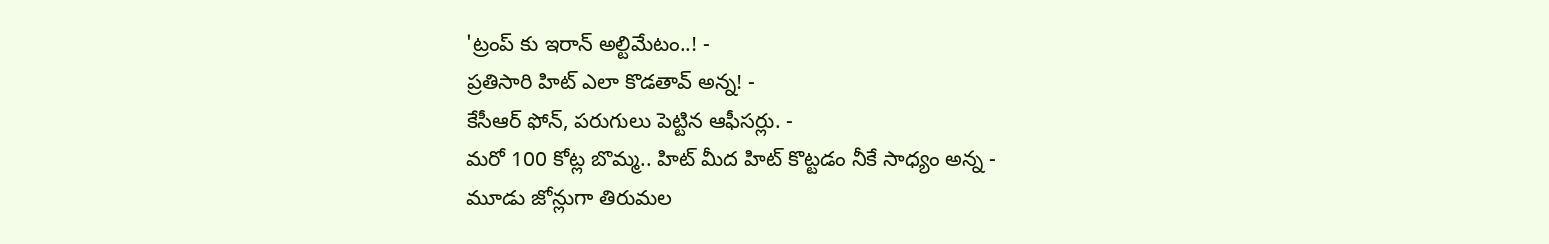'ట్రంప్ కు ఇరాన్ అల్టిమేటం..! -
ప్రతిసారి హిట్ ఎలా కొడతావ్ అన్న! -
కేసీఆర్ ఫోన్, పరుగులు పెట్టిన ఆఫీసర్లు. -
మరో 100 కోట్ల బొమ్మ.. హిట్ మీద హిట్ కొట్టడం నీకే సాధ్యం అన్న -
మూడు జోన్లుగా తిరుమల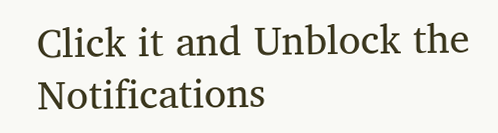Click it and Unblock the Notifications